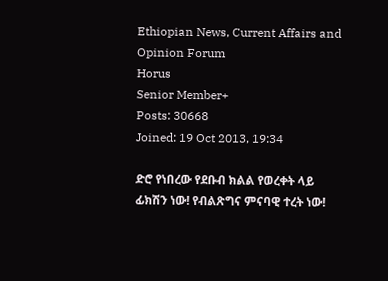Ethiopian News, Current Affairs and Opinion Forum
Horus
Senior Member+
Posts: 30668
Joined: 19 Oct 2013, 19:34

ድሮ የነበረው የደቡብ ክልል የወረቀት ላይ ፊክሽን ነው! የብልጽግና ምናባዊ ተረት ነው!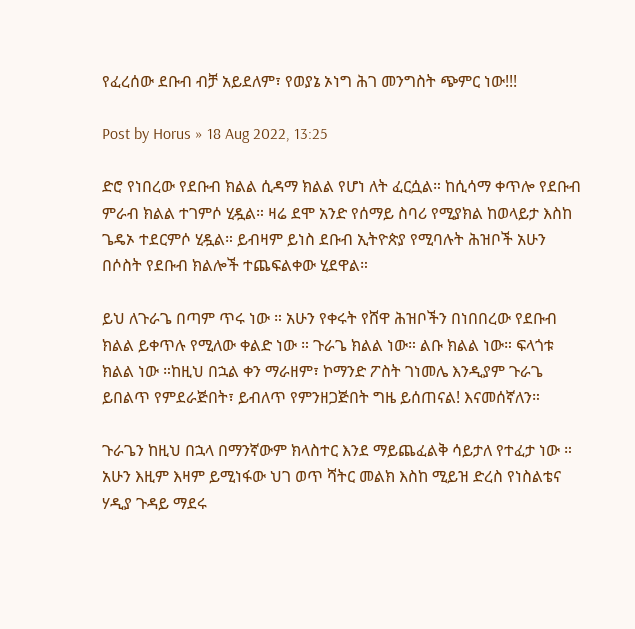የፈረሰው ደቡብ ብቻ አይደለም፣ የወያኔ ኦነግ ሕገ መንግስት ጭምር ነው!!!

Post by Horus » 18 Aug 2022, 13:25

ድሮ የነበረው የደቡብ ክልል ሲዳማ ክልል የሆነ ለት ፈርሷል። ከሲሳማ ቀጥሎ የደቡብ ምራብ ክልል ተገምሶ ሂዷል። ዛሬ ደሞ አንድ የሰማይ ስባሪ የሚያክል ከወላይታ እስከ ጌዴኦ ተደርምሶ ሂዷል። ይብዛም ይነስ ደቡብ ኢትዮጵያ የሚባሉት ሕዝቦች አሁን በሶስት የደቡብ ክልሎች ተጨፍልቀው ሂደዋል።

ይህ ለጉራጌ በጣም ጥሩ ነው ። አሁን የቀሩት የሸዋ ሕዝቦችን በነበበረው የደቡብ ክልል ይቀጥሉ የሚለው ቀልድ ነው ። ጉራጌ ክልል ነው። ልቡ ክልል ነው። ፍላጎቱ ክልል ነው ።ከዚህ በኋል ቀን ማራዘም፣ ኮማንድ ፖስት ገነመሌ እንዲያም ጉራጌ ይበልጥ የምደራጅበት፣ ይብለጥ የምንዘጋጅበት ግዜ ይሰጠናል! እናመሰኛለን።

ጉራጌን ከዚህ በኋላ በማንኛውም ክላስተር እንደ ማይጨፈልቅ ሳይታለ የተፈታ ነው ። አሁን እዚም እዛም ይሚነፋው ህገ ወጥ ሻትር መልክ እስከ ሚይዝ ድረስ የነስልቴና ሃዲያ ጉዳይ ማደሩ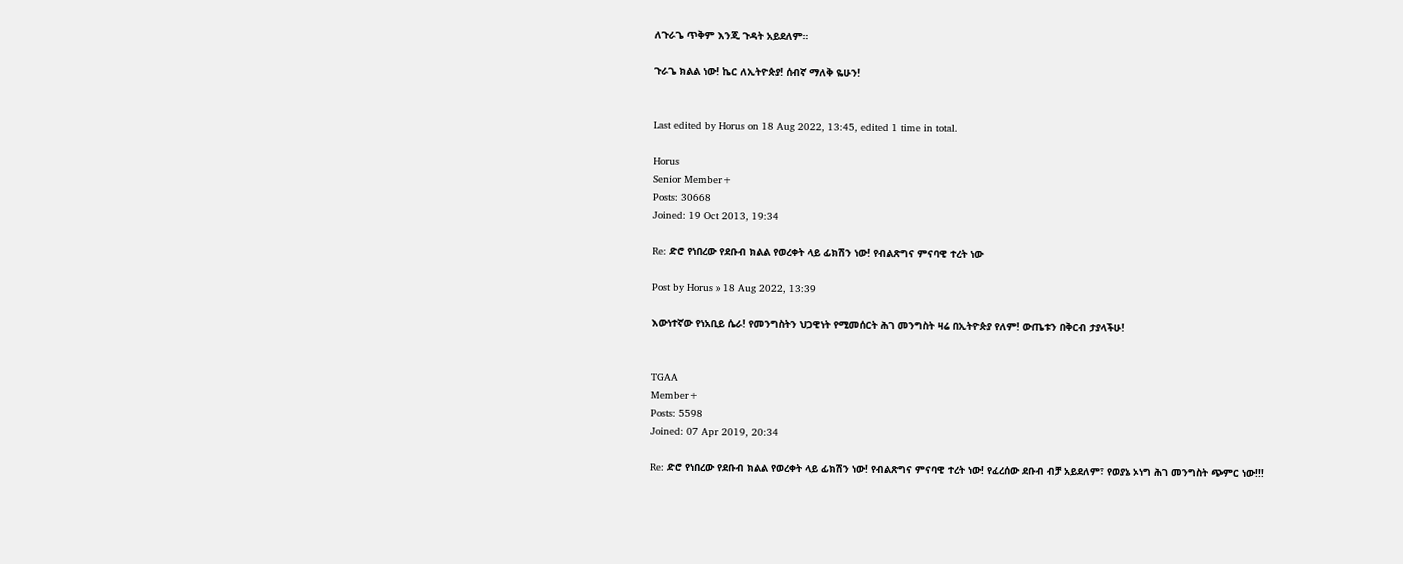ለጉራጌ ጥቅም እንጂ ጉዳት አይደለም።

ጉራጌ ክልል ነው! ኬር ለኢትዮጵያ! ሰብኛ ማለቅ ዬሁን!


Last edited by Horus on 18 Aug 2022, 13:45, edited 1 time in total.

Horus
Senior Member+
Posts: 30668
Joined: 19 Oct 2013, 19:34

Re: ድሮ የነበረው የደቡብ ክልል የወረቀት ላይ ፊክሽን ነው! የብልጽግና ምናባዊ ተረት ነው

Post by Horus » 18 Aug 2022, 13:39

እውነተኛው የነአቢይ ሴራ! የመንግስትን ህጋዊነት የሚመሰርት ሕገ መንግስት ዛሬ በኢትዮጵያ የለም! ውጤቱን በቅርብ ታያላችሁ!


TGAA
Member+
Posts: 5598
Joined: 07 Apr 2019, 20:34

Re: ድሮ የነበረው የደቡብ ክልል የወረቀት ላይ ፊክሽን ነው! የብልጽግና ምናባዊ ተረት ነው! የፈረሰው ደቡብ ብቻ አይደለም፣ የወያኔ ኦነግ ሕገ መንግስት ጭምር ነው!!!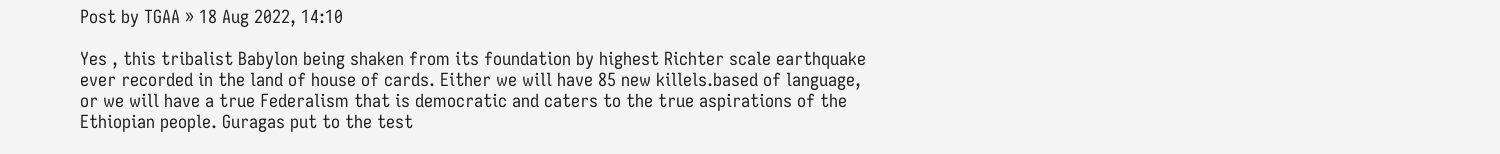Post by TGAA » 18 Aug 2022, 14:10

Yes , this tribalist Babylon being shaken from its foundation by highest Richter scale earthquake ever recorded in the land of house of cards. Either we will have 85 new killels.based of language, or we will have a true Federalism that is democratic and caters to the true aspirations of the Ethiopian people. Guragas put to the test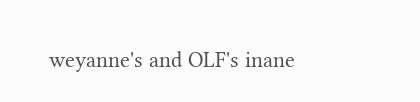weyanne's and OLF's inane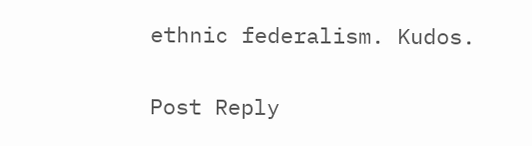ethnic federalism. Kudos.


Post Reply